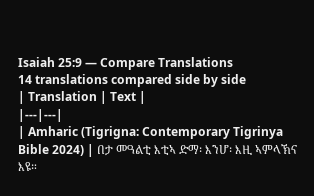Isaiah 25:9 — Compare Translations
14 translations compared side by side
| Translation | Text |
|---|---|
| Amharic (Tigrigna: Contemporary Tigrinya Bible 2024) | በታ መዓልቲ እቲኣ ድማ፡ እንሆ፡ እዚ ኣምላኽና እዩ።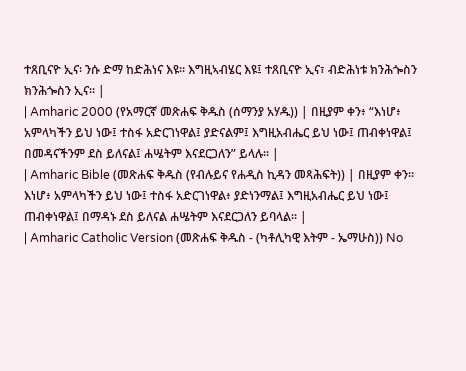ተጸቢናዮ ኢና፡ ንሱ ድማ ከድሕነና እዩ። እግዚኣብሄር እዩ፤ ተጸቢናዮ ኢና፣ ብድሕነቱ ክንሕጐስን ክንሕጐስን ኢና። |
| Amharic 2000 (የአማርኛ መጽሐፍ ቅዱስ (ሰማንያ አሃዱ)) | በዚያም ቀን፥ “እነሆ፥ አምላካችን ይህ ነው፤ ተስፋ አድርገነዋል፤ ያድናልም፤ እግዚአብሔር ይህ ነው፤ ጠብቀነዋል፤ በመዳናችንም ደስ ይለናል፤ ሐሤትም እናደርጋለን” ይላሉ። |
| Amharic Bible (መጽሐፍ ቅዱስ (የብሉይና የሐዲስ ኪዳን መጻሕፍት)) | በዚያም ቀን። እነሆ፥ አምላካችን ይህ ነው፤ ተስፋ አድርገነዋል፥ ያድነንማል፤ እግዚአብሔር ይህ ነው፤ ጠብቀነዋል፤ በማዳኑ ደስ ይለናል ሐሤትም እናደርጋለን ይባላል። |
| Amharic Catholic Version (መጽሐፍ ቅዱስ - (ካቶሊካዊ እትም - ኤማሁስ)) No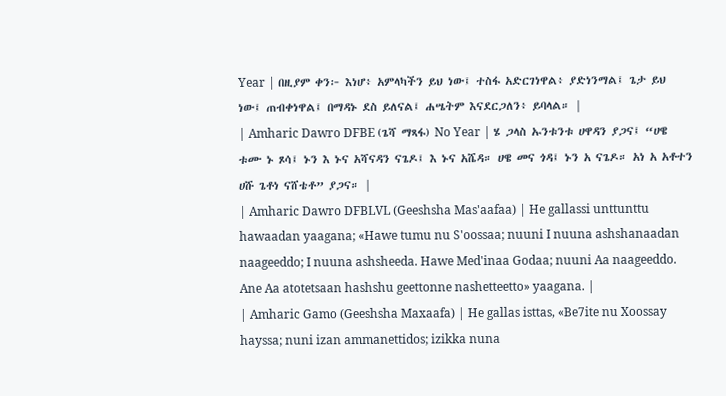Year | በዚያም ቀን፦ እነሆ፥ አምላካችን ይህ ነው፤ ተስፋ አድርገነዋል፥ ያድነንማል፤ ጌታ ይህ ነው፤ ጠብቀነዋል፤ በማዳኑ ደስ ይለናል፤ ሐሤትም እናደርጋለን፥ ይባላል። |
| Amharic Dawro DFBE (ጌሻ ማጻፋ) No Year | ሄ ጋላስ ኡንቱንቱ ሀዋዳን ያጋና፤ “ሀዌ ቱሙ ኑ ጾሳ፤ ኑን እ ኑና አሻናዳን ናጌዶ፤ እ ኑና አሼዳ። ሀዌ መና ጎዳ፤ ኑን አ ናጌዶ። አነ አ አቶተን ሀሹ ጌቶነ ናሸቴቶ” ያጋና። |
| Amharic Dawro DFBLVL (Geeshsha Mas'aafaa) | He gallassi unttunttu hawaadan yaagana; «Hawe tumu nu S'oossaa; nuuni I nuuna ashshanaadan naageeddo; I nuuna ashsheeda. Hawe Med'inaa Godaa; nuuni Aa naageeddo. Ane Aa atotetsaan hashshu geettonne nashetteetto» yaagana. |
| Amharic Gamo (Geeshsha Maxaafa) | He gallas isttas, «Be7ite nu Xoossay hayssa; nuni izan ammanettidos; izikka nuna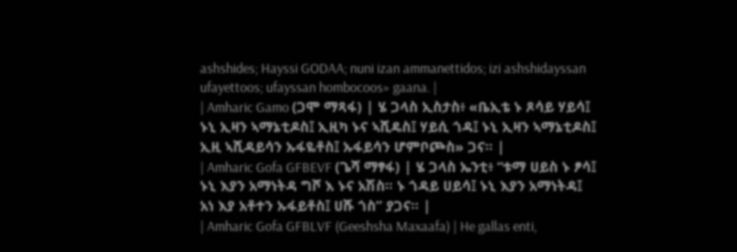ashshides; Hayssi GODAA; nuni izan ammanettidos; izi ashshidayssan ufayettoos; ufayssan hombocoos» gaana. |
| Amharic Gamo (ጋሞ ማጻፋ) | ሄ ጋላስ ኢስታስ፥ «ቤኢቴ ኑ ጾሳይ ሃይሳ፤ ኑኒ ኢዛን ኣማኔቲዶስ፤ ኢዚካ ኑና ኣሺዴስ፤ ሃይሲ ጎዳ፤ ኑኒ ኢዛን ኣማኔቲዶስ፤ ኢዚ ኣሺዳይሳን ኡፋዬቶስ፤ ኡፋይሳን ሆምቦጮስ» ጋና። |
| Amharic Gofa GFBEVF (ጌሻ ማፃፋ) | ሄ ጋላስ ኤንቲ፥ “ቱማ ሀይስ ኑ ፆሳ፤ ኑኒ እያን አማነትዳ ግሾ እ ኑና አሽስ። ኑ ጎዳይ ሀይሳ፤ ኑኒ እያን አማነትዳ፤ አነ እያ አቶተን ኡፋይቶስ፤ ሀሹ ጎስ” ያጋና። |
| Amharic Gofa GFBLVF (Geeshsha Maxaafa) | He gallas enti,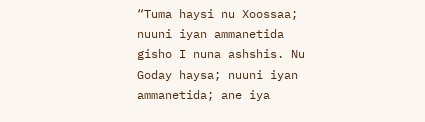“Tuma haysi nu Xoossaa; nuuni iyan ammanetida gisho I nuna ashshis. Nu Goday haysa; nuuni iyan ammanetida; ane iya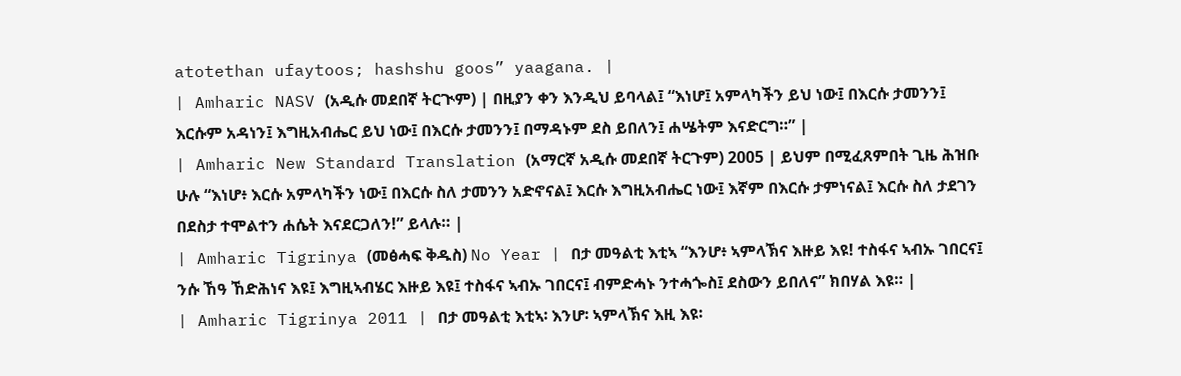atotethan ufaytoos; hashshu goos” yaagana. |
| Amharic NASV (አዲሱ መደበኛ ትርጒም) | በዚያን ቀን እንዲህ ይባላል፤ “እነሆ፤ አምላካችን ይህ ነው፤ በእርሱ ታመንን፤ እርሱም አዳነን፤ እግዚአብሔር ይህ ነው፤ በእርሱ ታመንን፤ በማዳኑም ደስ ይበለን፤ ሐሤትም እናድርግ።” |
| Amharic New Standard Translation (አማርኛ አዲሱ መደበኛ ትርጉም) 2005 | ይህም በሚፈጸምበት ጊዜ ሕዝቡ ሁሉ “እነሆ፥ እርሱ አምላካችን ነው፤ በእርሱ ስለ ታመንን አድኖናል፤ እርሱ እግዚአብሔር ነው፤ እኛም በእርሱ ታምነናል፤ እርሱ ስለ ታደገን በደስታ ተሞልተን ሐሴት እናደርጋለን!” ይላሉ። |
| Amharic Tigrinya (መፅሓፍ ቅዱስ) No Year | በታ መዓልቲ እቲኣ “እንሆ፥ ኣምላኽና እዙይ እዩ! ተስፋና ኣብኡ ገበርና፤ ንሱ ኸዓ ኸድሕነና እዩ፤ እግዚኣብሄር እዙይ እዩ፤ ተስፋና ኣብኡ ገበርና፤ ብምድሓኑ ንተሓጐስ፤ ደስውን ይበለና” ክበሃል እዩ። |
| Amharic Tigrinya 2011 | በታ መዓልቲ እቲኣ፡ እንሆ፡ ኣምላኽና እዚ እዩ፡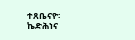ተጸቤናዮ፡ ኬድሕነና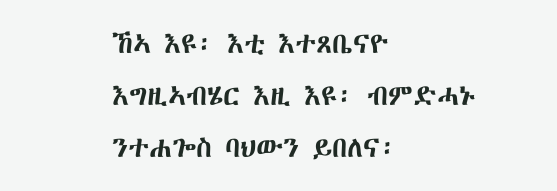ኸኣ እዩ፡ እቲ እተጸቤናዮ እግዚኣብሄር እዚ እዩ፡ ብምድሓኑ ንተሐጐስ ባህውን ይበለና፡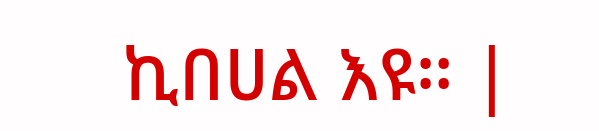ኪበሀል እዩ። |